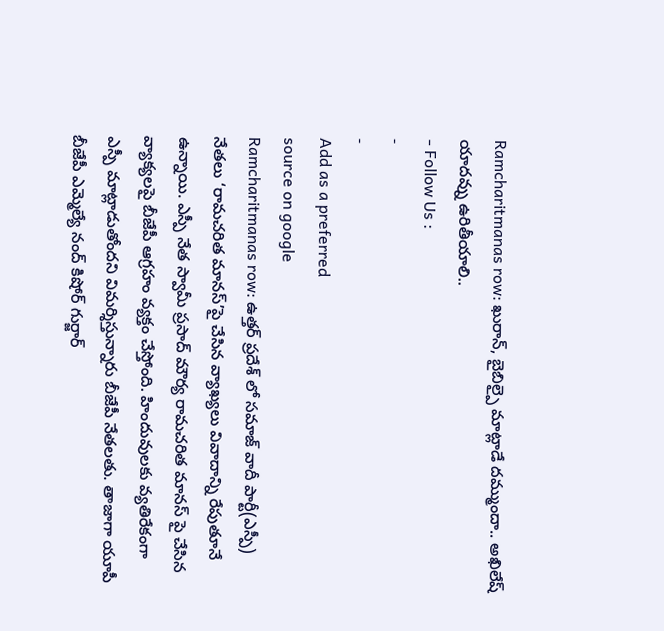Ramcharitmanas row: ఖురాన్, బైబిల్పై మాట్లాడే దమ్ముందా.. అఖిలేష్ యాదవ్ను ఉరితీయాలి..
- Follow Us :
-
-
Add as a preferred
source on google
Ramcharitmanas row: ఉత్తర్ ప్రదేశ్ లో సమాజ్ వాదీ పార్టీ(ఎస్పీ) నేతలు ‘రామచరిత మానస్’పై చేసిన వ్యాఖ్యలు వివాదాన్ని రేపుతూనే ఉన్నాయి. ఎస్పీ నేత స్వామీ ప్రసాద్ మౌర్య రామచరిత మానస్ పై చేసిన వ్యాక్యలపై బీజేపీ ఆగ్రహం వ్యక్తం చేస్తోంది. హిందువులకు వ్యతిరేకంగా ఎస్పీ మాట్లాడుతోందని విమర్శిస్తున్నారు బీజేపీ నేతలతు. తాజాగా యూపీ బీజేపీ ఎమ్మెల్యే నంద్ కిషోర్ గుర్జార్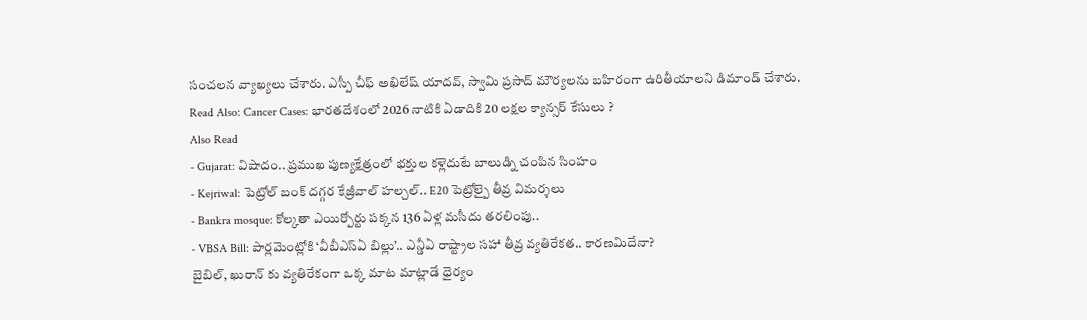సంచలన వ్యాఖ్యలు చేశారు. ఎస్పీ చీఫ్ అఖిలేష్ యాదవ్, స్వామి ప్రసాద్ మౌర్యలను బహిరంగా ఉరితీయాలని డిమాండ్ చేశారు.
Read Also: Cancer Cases: భారతదేశంలో 2026 నాటికి ఏడాదికి 20 లక్షల క్యాన్సర్ కేసులు ?
Also Read
- Gujarat: విషాదం.. ప్రముఖ పుణ్యక్షేత్రంలో భక్తుల కళ్లెదుటే బాలుడ్ని చంపిన సింహం
- Kejriwal: పెట్రోల్ బంక్ దగ్గర కేజ్రీవాల్ హల్చల్.. E20 పెట్రోల్పై తీవ్ర విమర్శలు
- Bankra mosque: కోల్కతా ఎయిర్పోర్టు పక్కన 136 ఏళ్ల మసీదు తరలింపు..
- VBSA Bill: పార్లమెంట్లోకి ‘వీబీఎస్ఏ బిల్లు’.. ఎన్డీఏ రాష్ట్రాల సహా తీవ్ర వ్యతిరేకత.. కారణమిదేనా?
బైబిల్, ఖురాన్ కు వ్యతిరేకంగా ఒక్క మాట మాట్లాడే ధైర్యం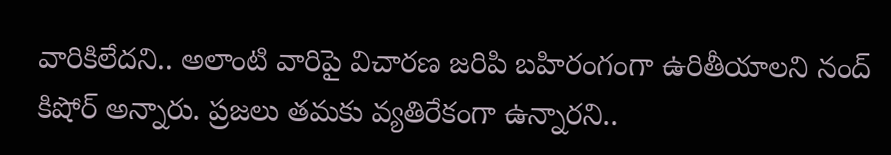వారికిలేదని.. అలాంటి వారిపై విచారణ జరిపి బహిరంగంగా ఉరితీయాలని నంద్ కిషోర్ అన్నారు. ప్రజలు తమకు వ్యతిరేకంగా ఉన్నారని..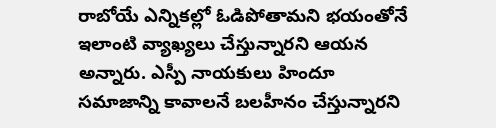రాబోయే ఎన్నికల్లో ఓడిపోతామని భయంతోనే ఇలాంటి వ్యాఖ్యలు చేస్తున్నారని ఆయన అన్నారు. ఎస్పీ నాయకులు హిందూ సమాజాన్ని కావాలనే బలహీనం చేస్తున్నారని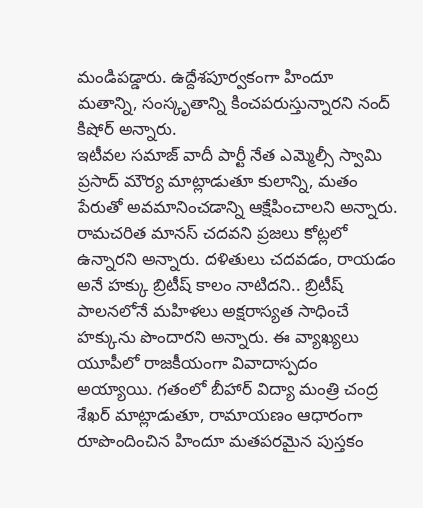మండిపడ్డారు. ఉద్దేశపూర్వకంగా హిందూ మతాన్ని, సంస్కృతాన్ని కించపరుస్తున్నారని నంద్ కిషోర్ అన్నారు.
ఇటీవల సమాజ్ వాదీ పార్టీ నేత ఎమ్మెల్సీ స్వామి ప్రసాద్ మౌర్య మాట్లాడుతూ కులాన్ని, మతం పేరుతో అవమానించడాన్ని ఆక్షేపించాలని అన్నారు. రామచరిత మానస్ చదవని ప్రజలు కోట్లలో ఉన్నారని అన్నారు. దళితులు చదవడం, రాయడం అనే హక్కు బ్రిటీష్ కాలం నాటిదని.. బ్రిటీష్ పాలనలోనే మహిళలు అక్షరాస్యత సాధించే హక్కును పొందారని అన్నారు. ఈ వ్యాఖ్యలు యూపీలో రాజకీయంగా వివాదాస్పదం అయ్యాయి. గతంలో బీహార్ విద్యా మంత్రి చంద్ర శేఖర్ మాట్లాడుతూ, రామాయణం ఆధారంగా రూపొందించిన హిందూ మతపరమైన పుస్తకం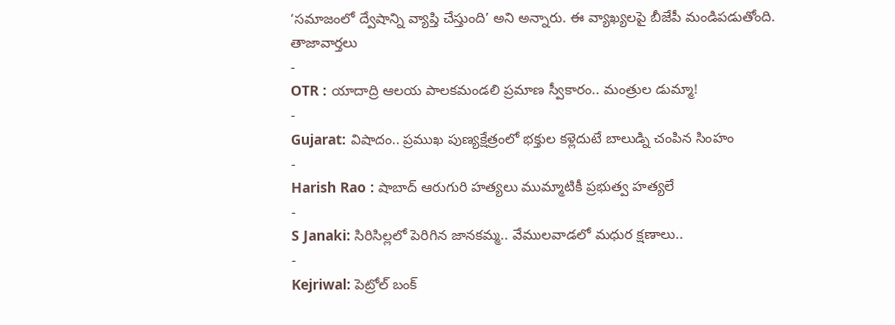‘సమాజంలో ద్వేషాన్ని వ్యాప్తి చేస్తుంది’ అని అన్నారు. ఈ వ్యాఖ్యలపై బీజేపీ మండిపడుతోంది.
తాజావార్తలు
-
OTR : యాదాద్రి ఆలయ పాలకమండలి ప్రమాణ స్వీకారం.. మంత్రుల డుమ్మా!
-
Gujarat: విషాదం.. ప్రముఖ పుణ్యక్షేత్రంలో భక్తుల కళ్లెదుటే బాలుడ్ని చంపిన సింహం
-
Harish Rao : షాబాద్ ఆరుగురి హత్యలు ముమ్మాటికీ ప్రభుత్వ హత్యలే
-
S Janaki: సిరిసిల్లలో పెరిగిన జానకమ్మ.. వేములవాడలో మధుర క్షణాలు..
-
Kejriwal: పెట్రోల్ బంక్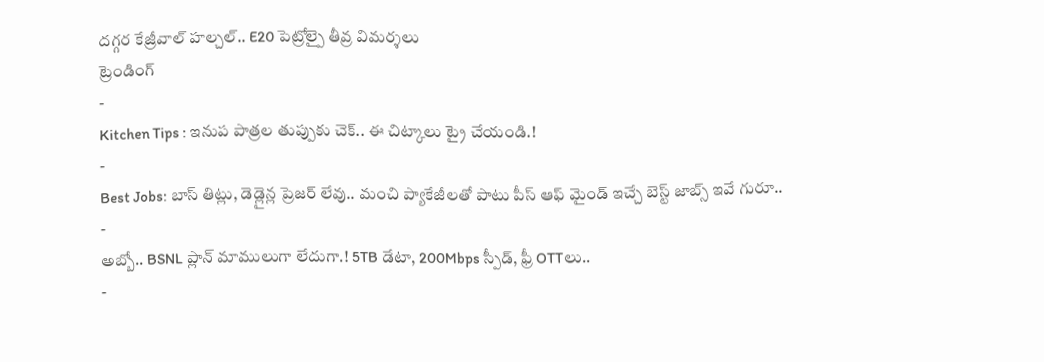దగ్గర కేజ్రీవాల్ హల్చల్.. E20 పెట్రోల్పై తీవ్ర విమర్శలు
ట్రెండింగ్
-
Kitchen Tips : ఇనుప పాత్రల తుప్పుకు చెక్.. ఈ చిట్కాలు ట్రై చేయండి.!
-
Best Jobs: బాస్ తిట్లు, డెడ్లైన్ల ప్రెజర్ లేవు.. మంచి ప్యాకేజీలతో పాటు పీస్ ఆఫ్ మైండ్ ఇచ్చే బెస్ట్ జాబ్స్ ఇవే గురూ..
-
అబ్బో.. BSNL ప్లాన్ మాములుగా లేదుగా.! 5TB డేటా, 200Mbps స్పీడ్, ఫ్రీ OTTలు..
-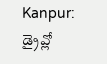Kanpur: డ్రైవ్లో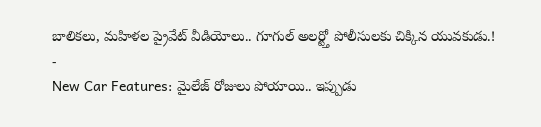బాలికలు, మహిళల ప్రైవేట్ వీడియోలు.. గూగుల్ అలర్ట్తో పోలీసులకు చిక్కిన యువకుడు.!
-
New Car Features: మైలేజ్ రోజులు పోయాయి.. ఇప్పుడు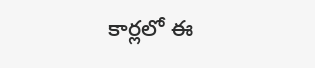కార్లలో ఈ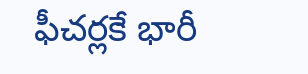ఫీచర్లకే భారీ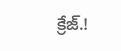క్రేజ్.!